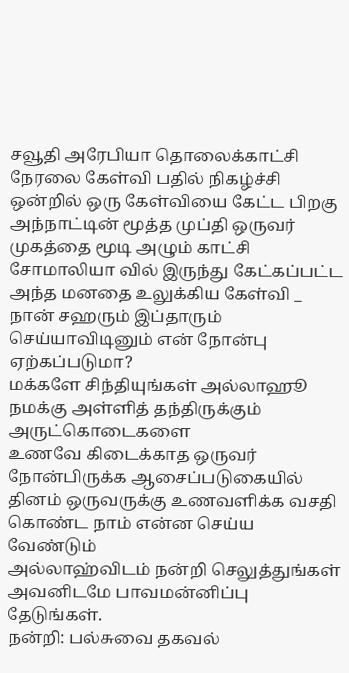சவூதி அரேபியா தொலைக்காட்சி நேரலை கேள்வி பதில் நிகழ்ச்சி ஒன்றில் ஒரு கேள்வியை கேட்ட பிறகு அந்நாட்டின் மூத்த முப்தி ஒருவர் முகத்தை மூடி அழும் காட்சி
சோமாலியா வில் இருந்து கேட்கப்பட்ட அந்த மனதை உலுக்கிய கேள்வி _ நான் சஹரும் இப்தாரும் செய்யாவிடினும் என் நோன்பு ஏற்கப்படுமா?
மக்களே சிந்தியுங்கள் அல்லாஹூ நமக்கு அள்ளித் தந்திருக்கும் அருட்கொடைகளை
உணவே கிடைக்காத ஒருவர் நோன்பிருக்க ஆசைப்படுகையில் தினம் ஒருவருக்கு உணவளிக்க வசதி கொண்ட நாம் என்ன செய்ய வேண்டும்
அல்லாஹ்விடம் நன்றி செலுத்துங்கள் அவனிடமே பாவமன்னிப்பு தேடுங்கள்.
நன்றி: பல்சுவை தகவல்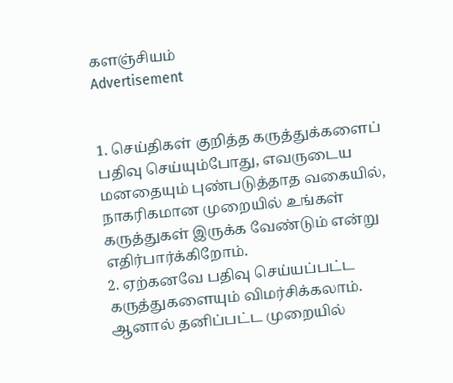களஞ்சியம்
Advertisement


1. செய்திகள் குறித்த கருத்துக்களைப் பதிவு செய்யும்போது, எவருடைய மனதையும் புண்படுத்தாத வகையில், நாகரிகமான முறையில் உங்கள் கருத்துகள் இருக்க வேண்டும் என்று எதிர்பார்க்கிறோம்.
2. ஏற்கனவே பதிவு செய்யப்பட்ட கருத்துகளையும் விமர்சிக்கலாம். ஆனால் தனிப்பட்ட முறையில்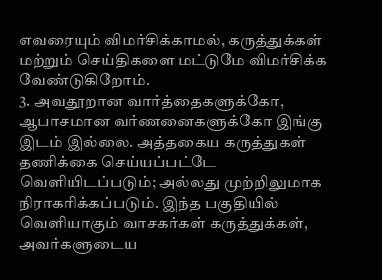எவரையும் விமர்சிக்காமல், கருத்துக்கள் மற்றும் செய்திகளை மட்டுமே விமர்சிக்க வேண்டுகிறோம்.
3. அவதூறான வார்த்தைகளுக்கோ, ஆபாசமான வர்ணனைகளுக்கோ இங்கு இடம் இல்லை. அத்தகைய கருத்துகள் தணிக்கை செய்யப்பட்டே வெளியிடப்படும்; அல்லது முற்றிலுமாக நிராகரிக்கப்படும். இந்த பகுதியில் வெளியாகும் வாசகர்கள் கருத்துக்கள், அவர்களுடைய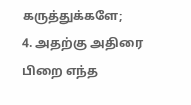கருத்துக்களே;
4. அதற்கு அதிரை பிறை எந்த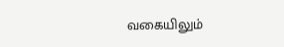வகையிலும்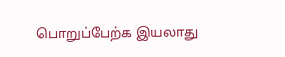பொறுப்பேற்க இயலாது